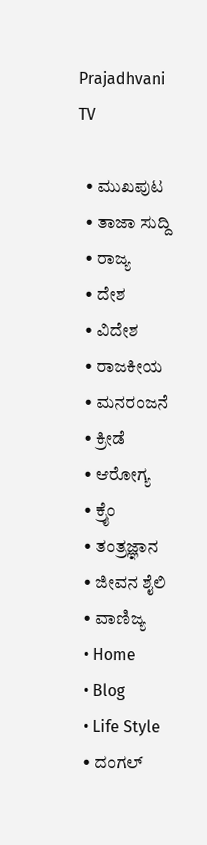Prajadhvani TV

  • ಮುಖಪುಟ
  • ತಾಜಾ ಸುದ್ದಿ
  • ರಾಜ್ಯ
  • ದೇಶ
  • ವಿದೇಶ
  • ರಾಜಕೀಯ
  • ಮನರಂಜನೆ
  • ಕ್ರೀಡೆ
  • ಆರೋಗ್ಯ
  • ಕ್ರೈಂ
  • ತಂತ್ರಜ್ಞಾನ
  • ಜೀವನ ಶೈಲಿ
  • ವಾಣಿಜ್ಯ
  • Home
  • Blog
  • Life Style
  • ದಂಗಲ್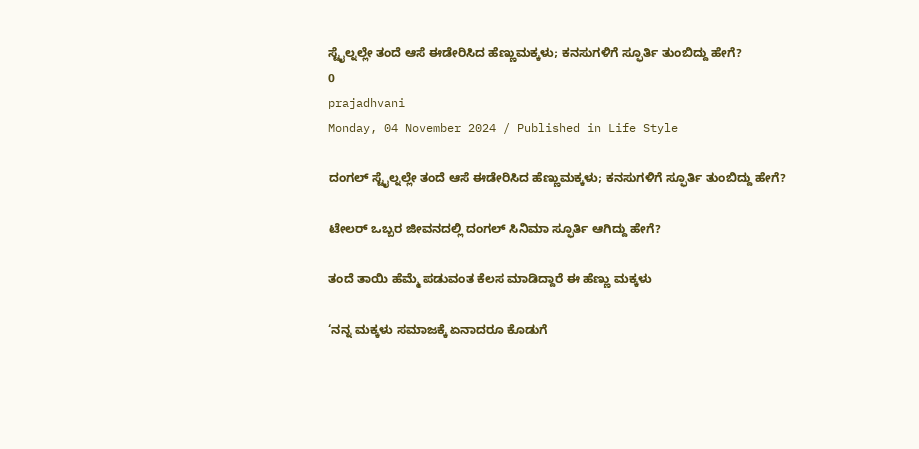ಸ್ಟೈಲ್ನಲ್ಲೇ ತಂದೆ ಆಸೆ ಈಡೇರಿಸಿದ ಹೆಣ್ಣುಮಕ್ಕಳು; ಕನಸುಗಳಿಗೆ ಸ್ಫೂರ್ತಿ ತುಂಬಿದ್ದು ಹೇಗೆ?
0
prajadhvani
Monday, 04 November 2024 / Published in Life Style

ದಂಗಲ್ ಸ್ಟೈಲ್ನಲ್ಲೇ ತಂದೆ ಆಸೆ ಈಡೇರಿಸಿದ ಹೆಣ್ಣುಮಕ್ಕಳು; ಕನಸುಗಳಿಗೆ ಸ್ಫೂರ್ತಿ ತುಂಬಿದ್ದು ಹೇಗೆ?

ಟೇಲರ್ ಒಬ್ಬರ ಜೀವನದಲ್ಲಿ ದಂಗಲ್ ಸಿನಿಮಾ ಸ್ಫೂರ್ತಿ ಆಗಿದ್ದು ಹೇಗೆ?

ತಂದೆ ತಾಯಿ ಹೆಮ್ಮೆ ಪಡುವಂತ ಕೆಲಸ ಮಾಡಿದ್ದಾರೆ ಈ ಹೆಣ್ಣು ಮಕ್ಕಳು

‘ನನ್ನ ಮಕ್ಕಳು ಸಮಾಜಕ್ಕೆ ಏನಾದರೂ ಕೊಡುಗೆ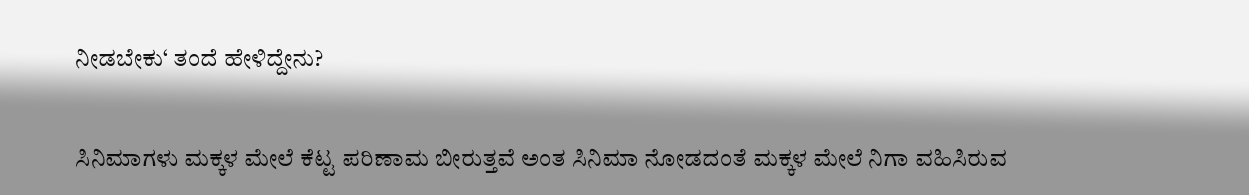ನೀಡಬೇಕು‘ ತಂದೆ ಹೇಳಿದ್ದೇನು?

ಸಿನಿಮಾಗಳು ಮಕ್ಕಳ ಮೇಲೆ ಕೆಟ್ಟ ಪರಿಣಾಮ ಬೀರುತ್ತವೆ ಅಂತ ಸಿನಿಮಾ ನೋಡದಂತೆ ಮಕ್ಕಳ ಮೇಲೆ ನಿಗಾ ವಹಿಸಿರುವ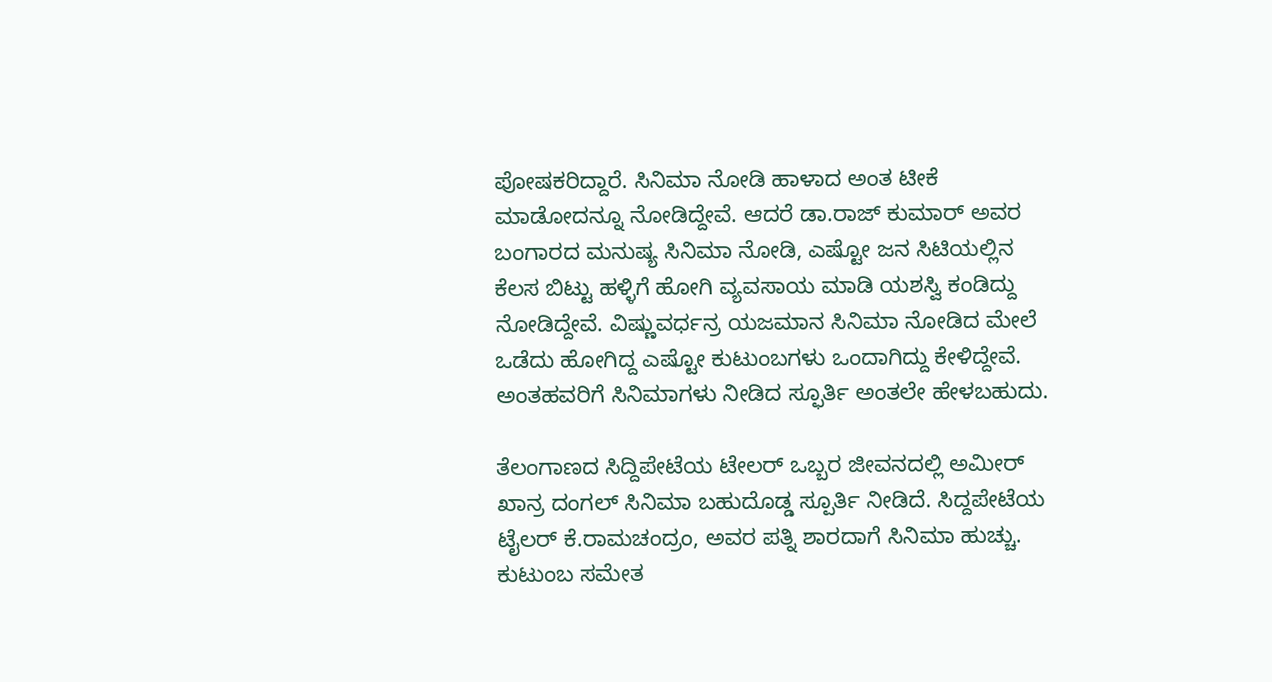ಪೋಷಕರಿದ್ದಾರೆ. ಸಿನಿಮಾ ನೋಡಿ ಹಾಳಾದ ಅಂತ ಟೀಕೆ ಮಾಡೋದನ್ನೂ ನೋಡಿದ್ದೇವೆ. ಆದರೆ ಡಾ.ರಾಜ್ ಕುಮಾರ್ ಅವರ ಬಂಗಾರದ ಮನುಷ್ಯ ಸಿನಿಮಾ ನೋಡಿ, ಎಷ್ಟೋ ಜನ ಸಿಟಿಯಲ್ಲಿನ ಕೆಲಸ ಬಿಟ್ಟು ಹಳ್ಳಿಗೆ ಹೋಗಿ ವ್ಯವಸಾಯ ಮಾಡಿ ಯಶಸ್ವಿ ಕಂಡಿದ್ದು ನೋಡಿದ್ದೇವೆ. ವಿಷ್ಣುವರ್ಧನ್ರ ಯಜಮಾನ ಸಿನಿಮಾ ನೋಡಿದ ಮೇಲೆ ಒಡೆದು ಹೋಗಿದ್ದ ಎಷ್ಟೋ ಕುಟುಂಬಗಳು ಒಂದಾಗಿದ್ದು ಕೇಳಿದ್ದೇವೆ. ಅಂತಹವರಿಗೆ ಸಿನಿಮಾಗಳು ನೀಡಿದ ಸ್ಫೂರ್ತಿ ಅಂತಲೇ ಹೇಳಬಹುದು.

ತೆಲಂಗಾಣದ ಸಿದ್ದಿಪೇಟೆಯ ಟೇಲರ್ ಒಬ್ಬರ ಜೀವನದಲ್ಲಿ ಅಮೀರ್ ಖಾನ್ರ ದಂಗಲ್ ಸಿನಿಮಾ ಬಹುದೊಡ್ಡ ಸ್ಪೂರ್ತಿ ನೀಡಿದೆ. ಸಿದ್ದಪೇಟೆಯ ಟೈಲರ್ ಕೆ.ರಾಮಚಂದ್ರಂ, ಅವರ ಪತ್ನಿ ಶಾರದಾಗೆ ಸಿನಿಮಾ ಹುಚ್ಚು. ಕುಟುಂಬ ಸಮೇತ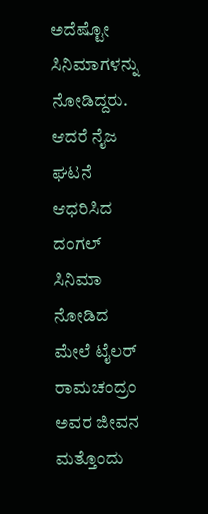ಅದೆಷ್ಟೋ ಸಿನಿಮಾಗಳನ್ನು ನೋಡಿದ್ದರು. ಆದರೆ ನೈಜ ಘಟನೆ ಆಧರಿಸಿದ ದಂಗಲ್ ಸಿನಿಮಾ ನೋಡಿದ ಮೇಲೆ ಟೈಲರ್ ರಾಮಚಂದ್ರಂ ಅವರ ಜೀವನ ಮತ್ತೊಂದು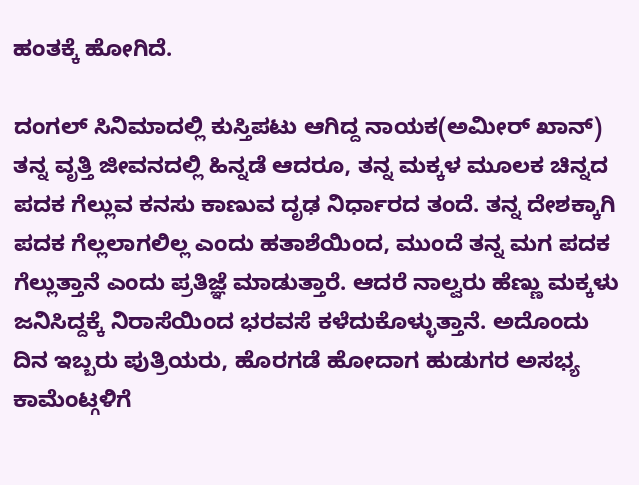ಹಂತಕ್ಕೆ ಹೋಗಿದೆ.

ದಂಗಲ್ ಸಿನಿಮಾದಲ್ಲಿ ಕುಸ್ತಿಪಟು ಆಗಿದ್ದ ನಾಯಕ(ಅಮೀರ್ ಖಾನ್) ತನ್ನ ವೃತ್ತಿ ಜೀವನದಲ್ಲಿ ಹಿನ್ನಡೆ ಆದರೂ, ತನ್ನ ಮಕ್ಕಳ ಮೂಲಕ ಚಿನ್ನದ ಪದಕ ಗೆಲ್ಲುವ ಕನಸು ಕಾಣುವ ದೃಢ ನಿರ್ಧಾರದ ತಂದೆ. ತನ್ನ ದೇಶಕ್ಕಾಗಿ ಪದಕ ಗೆಲ್ಲಲಾಗಲಿಲ್ಲ ಎಂದು ಹತಾಶೆಯಿಂದ, ಮುಂದೆ ತನ್ನ ಮಗ ಪದಕ ಗೆಲ್ಲುತ್ತಾನೆ ಎಂದು ಪ್ರತಿಜ್ಞೆ ಮಾಡುತ್ತಾರೆ. ಆದರೆ ನಾಲ್ವರು ಹೆಣ್ಣು ಮಕ್ಕಳು ಜನಿಸಿದ್ದಕ್ಕೆ ನಿರಾಸೆಯಿಂದ ಭರವಸೆ ಕಳೆದುಕೊಳ್ಳುತ್ತಾನೆ. ಅದೊಂದು ದಿನ ಇಬ್ಬರು ಪುತ್ರಿಯರು, ಹೊರಗಡೆ ಹೋದಾಗ ಹುಡುಗರ ಅಸಭ್ಯ ಕಾಮೆಂಟ್ಗಳಿಗೆ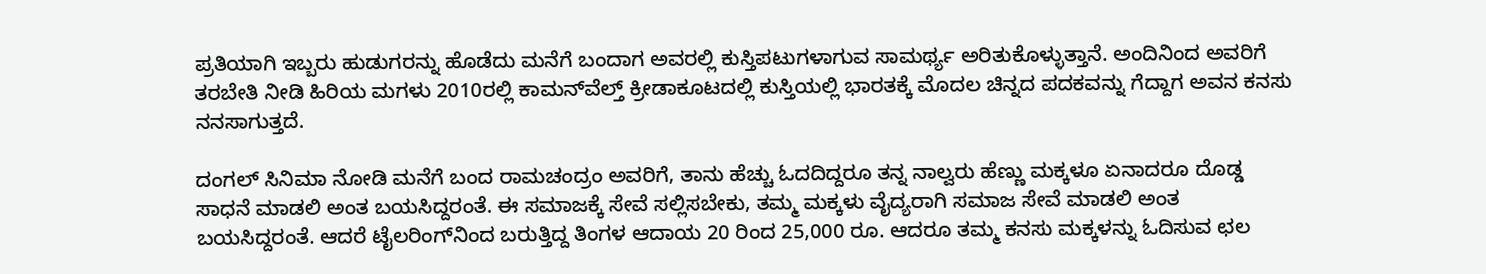ಪ್ರತಿಯಾಗಿ ಇಬ್ಬರು ಹುಡುಗರನ್ನು ಹೊಡೆದು ಮನೆಗೆ ಬಂದಾಗ ಅವರಲ್ಲಿ ಕುಸ್ತಿಪಟುಗಳಾಗುವ ಸಾಮರ್ಥ್ಯ ಅರಿತುಕೊಳ್ಳುತ್ತಾನೆ. ಅಂದಿನಿಂದ ಅವರಿಗೆ ತರಬೇತಿ ನೀಡಿ ಹಿರಿಯ ಮಗಳು 2010ರಲ್ಲಿ ಕಾಮನ್‌ವೆಲ್ತ್ ಕ್ರೀಡಾಕೂಟದಲ್ಲಿ ಕುಸ್ತಿಯಲ್ಲಿ ಭಾರತಕ್ಕೆ ಮೊದಲ ಚಿನ್ನದ ಪದಕವನ್ನು ಗೆದ್ದಾಗ ಅವನ ಕನಸು ನನಸಾಗುತ್ತದೆ.

ದಂಗಲ್ ಸಿನಿಮಾ ನೋಡಿ ಮನೆಗೆ ಬಂದ ರಾಮಚಂದ್ರಂ ಅವರಿಗೆ, ತಾನು ಹೆಚ್ಚು ಓದದಿದ್ದರೂ ತನ್ನ ನಾಲ್ವರು ಹೆಣ್ಣು ಮಕ್ಕಳೂ ಏನಾದರೂ ದೊಡ್ಡ ಸಾಧನೆ ಮಾಡಲಿ ಅಂತ ಬಯಸಿದ್ದರಂತೆ. ಈ ಸಮಾಜಕ್ಕೆ ಸೇವೆ ಸಲ್ಲಿಸಬೇಕು, ತಮ್ಮ ಮಕ್ಕಳು ವೈದ್ಯರಾಗಿ ಸಮಾಜ ಸೇವೆ ಮಾಡಲಿ ಅಂತ ಬಯಸಿದ್ದರಂತೆ. ಆದರೆ ಟೈಲರಿಂಗ್‌ನಿಂದ ಬರುತ್ತಿದ್ದ ತಿಂಗಳ ಆದಾಯ 20 ರಿಂದ 25,000 ರೂ. ಆದರೂ ತಮ್ಮ ಕನಸು ಮಕ್ಕಳನ್ನು ಓದಿಸುವ ಛಲ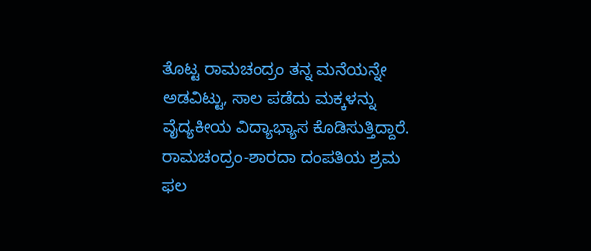ತೊಟ್ಟ ರಾಮಚಂದ್ರಂ ತನ್ನ ಮನೆಯನ್ನೇ ಅಡವಿಟ್ಟು, ಸಾಲ ಪಡೆದು ಮಕ್ಕಳನ್ನು ವೈದ್ಯಕೀಯ ವಿದ್ಯಾಭ್ಯಾಸ ಕೊಡಿಸುತ್ತಿದ್ದಾರೆ. ರಾಮಚಂದ್ರಂ-ಶಾರದಾ ದಂಪತಿಯ ಶ್ರಮ ಫಲ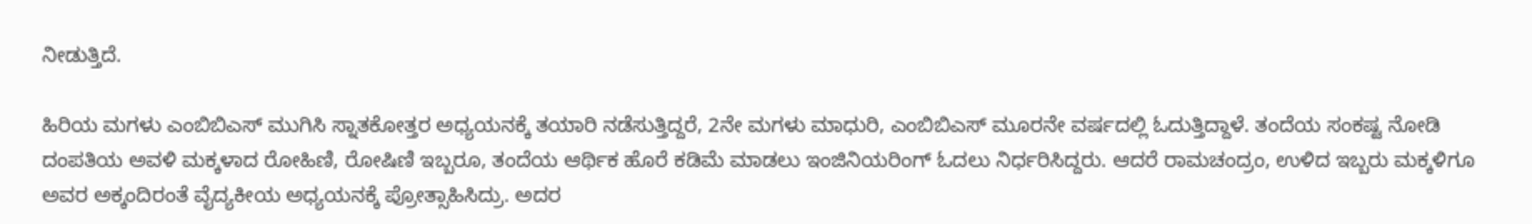ನೀಡುತ್ತಿದೆ.

ಹಿರಿಯ ಮಗಳು ಎಂಬಿಬಿಎಸ್ ಮುಗಿಸಿ ಸ್ನಾತಕೋತ್ತರ ಅಧ್ಯಯನಕ್ಕೆ ತಯಾರಿ ನಡೆಸುತ್ತಿದ್ದರೆ, 2ನೇ ಮಗಳು ಮಾಧುರಿ, ಎಂಬಿಬಿಎಸ್ ಮೂರನೇ ವರ್ಷದಲ್ಲಿ ಓದುತ್ತಿದ್ದಾಳೆ. ತಂದೆಯ ಸಂಕಷ್ಟ ನೋಡಿ ದಂಪತಿಯ ಅವಳಿ ಮಕ್ಕಳಾದ ರೋಹಿಣಿ, ರೋಷಿಣಿ ಇಬ್ಬರೂ, ತಂದೆಯ ಆರ್ಥಿಕ ಹೊರೆ ಕಡಿಮೆ ಮಾಡಲು ಇಂಜಿನಿಯರಿಂಗ್ ಓದಲು ನಿರ್ಧರಿಸಿದ್ದರು. ಆದರೆ ರಾಮಚಂದ್ರಂ, ಉಳಿದ ಇಬ್ಬರು ಮಕ್ಕಳಿಗೂ ಅವರ ಅಕ್ಕಂದಿರಂತೆ ವೈದ್ಯಕೀಯ ಅಧ್ಯಯನಕ್ಕೆ ಪ್ರೋತ್ಸಾಹಿಸಿದ್ರು. ಅದರ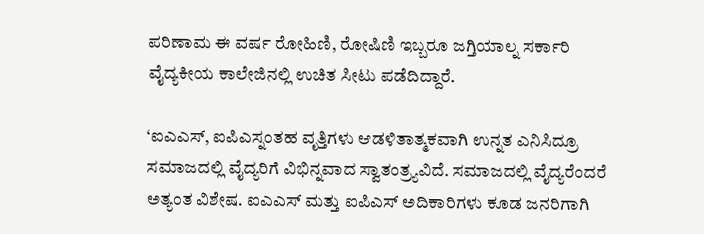ಪರಿಣಾಮ ಈ ವರ್ಷ ರೋಹಿಣಿ, ರೋಷಿಣಿ ಇಬ್ಬರೂ ಜಗ್ತಿಯಾಲ್ನ ಸರ್ಕಾರಿ ವೈದ್ಯಕೀಯ ಕಾಲೇಜಿನಲ್ಲಿ ಉಚಿತ ಸೀಟು ಪಡೆದಿದ್ದಾರೆ.

‘ಐಎಎಸ್, ಐಪಿಎಸ್ನಂತಹ ವೃತ್ತಿಗಳು ಆಡಳಿತಾತ್ಮಕವಾಗಿ ಉನ್ನತ ಎನಿಸಿದ್ರೂ ಸಮಾಜದಲ್ಲಿ ವೈದ್ಯರಿಗೆ ವಿಭಿನ್ನವಾದ ಸ್ವಾತಂತ್ರ್ಯವಿದೆ. ಸಮಾಜದಲ್ಲಿ ವೈದ್ಯರೆಂದರೆ ಅತ್ಯಂತ ವಿಶೇಷ. ಐಎಎಸ್ ಮತ್ತು ಐಪಿಎಸ್ ಅದಿಕಾರಿಗಳು ಕೂಡ ಜನರಿಗಾಗಿ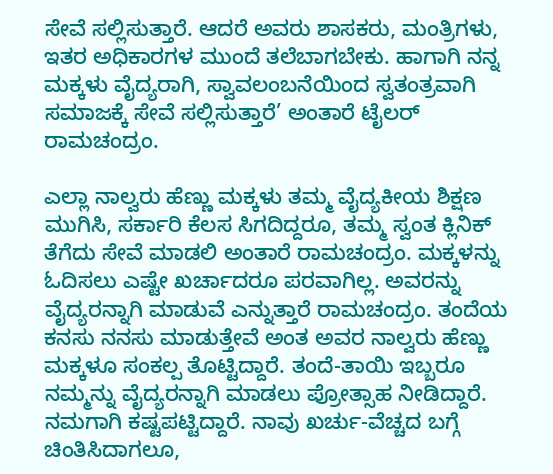ಸೇವೆ ಸಲ್ಲಿಸುತ್ತಾರೆ. ಆದರೆ ಅವರು ಶಾಸಕರು, ಮಂತ್ರಿಗಳು, ಇತರ ಅಧಿಕಾರಗಳ ಮುಂದೆ ತಲೆಬಾಗಬೇಕು. ಹಾಗಾಗಿ ನನ್ನ ಮಕ್ಕಳು ವೈದ್ಯರಾಗಿ, ಸ್ವಾವಲಂಬನೆಯಿಂದ ಸ್ವತಂತ್ರವಾಗಿ ಸಮಾಜಕ್ಕೆ ಸೇವೆ ಸಲ್ಲಿಸುತ್ತಾರೆ’ ಅಂತಾರೆ ಟೈಲರ್ ರಾಮಚಂದ್ರಂ.

ಎಲ್ಲಾ ನಾಲ್ವರು ಹೆಣ್ಣು ಮಕ್ಕಳು ತಮ್ಮ ವೈದ್ಯಕೀಯ ಶಿಕ್ಷಣ ಮುಗಿಸಿ, ಸರ್ಕಾರಿ ಕೆಲಸ ಸಿಗದಿದ್ದರೂ, ತಮ್ಮ ಸ್ವಂತ ಕ್ಲಿನಿಕ್ ತೆಗೆದು ಸೇವೆ ಮಾಡಲಿ ಅಂತಾರೆ ರಾಮಚಂದ್ರಂ. ಮಕ್ಕಳನ್ನು ಓದಿಸಲು ಎಷ್ಟೇ ಖರ್ಚಾದರೂ ಪರವಾಗಿಲ್ಲ. ಅವರನ್ನು ವೈದ್ಯರನ್ನಾಗಿ ಮಾಡುವೆ ಎನ್ನುತ್ತಾರೆ ರಾಮಚಂದ್ರಂ. ತಂದೆಯ ಕನಸು ನನಸು ಮಾಡುತ್ತೇವೆ ಅಂತ ಅವರ ನಾಲ್ವರು ಹೆಣ್ಣು ಮಕ್ಕಳೂ ಸಂಕಲ್ಪ ತೊಟ್ಟಿದ್ದಾರೆ. ತಂದೆ-ತಾಯಿ ಇಬ್ಬರೂ ನಮ್ಮನ್ನು ವೈದ್ಯರನ್ನಾಗಿ ಮಾಡಲು ಪ್ರೋತ್ಸಾಹ ನೀಡಿದ್ದಾರೆ. ನಮಗಾಗಿ ಕಷ್ಟಪಟ್ಟಿದ್ದಾರೆ. ನಾವು ಖರ್ಚು-ವೆಚ್ಚದ ಬಗ್ಗೆ ಚಿಂತಿಸಿದಾಗಲೂ,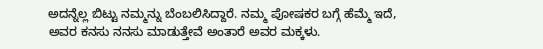ಅದನ್ನೆಲ್ಲ ಬಿಟ್ಟು ನಮ್ಮನ್ನು ಬೆಂಬಲಿಸಿದ್ದಾರೆ. ನಮ್ಮ ಪೋಷಕರ ಬಗ್ಗೆ ಹೆಮ್ಮೆ ಇದೆ, ಅವರ ಕನಸು ನನಸು ಮಾಡುತ್ತೇವೆ ಅಂತಾರೆ ಅವರ ಮಕ್ಕಳು.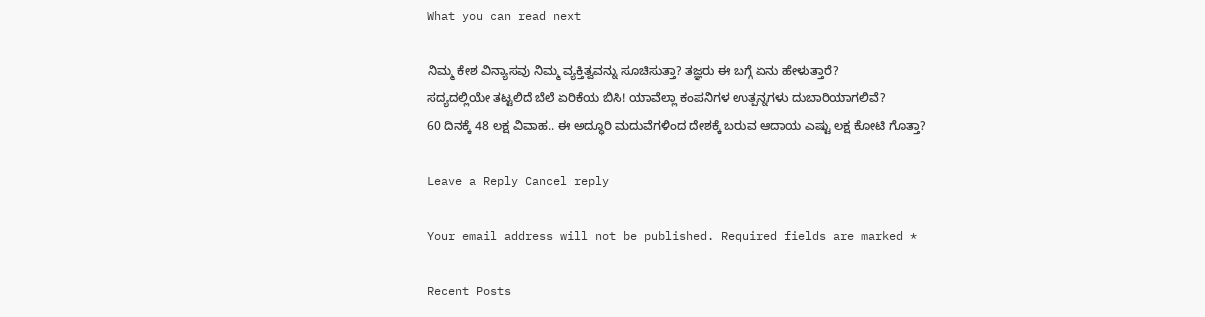What you can read next

ನಿಮ್ಮ ಕೇಶ ವಿನ್ಯಾಸವು ನಿಮ್ಮ ವ್ಯಕ್ತಿತ್ವವನ್ನು ಸೂಚಿಸುತ್ತಾ? ತಜ್ಞರು ಈ ಬಗ್ಗೆ ಏನು ಹೇಳುತ್ತಾರೆ?
ಸದ್ಯದಲ್ಲಿಯೇ ತಟ್ಟಲಿದೆ ಬೆಲೆ ಏರಿಕೆಯ ಬಿಸಿ! ಯಾವೆಲ್ಲಾ ಕಂಪನಿಗಳ ಉತ್ಪನ್ನಗಳು ದುಬಾರಿಯಾಗಲಿವೆ?
60 ದಿನಕ್ಕೆ 48 ಲಕ್ಷ ವಿವಾಹ.. ಈ ಅದ್ಧೂರಿ ಮದುವೆಗಳಿಂದ ದೇಶಕ್ಕೆ ಬರುವ ಆದಾಯ ಎಷ್ಟು ಲಕ್ಷ ಕೋಟಿ ಗೊತ್ತಾ?

Leave a Reply Cancel reply

Your email address will not be published. Required fields are marked *

Recent Posts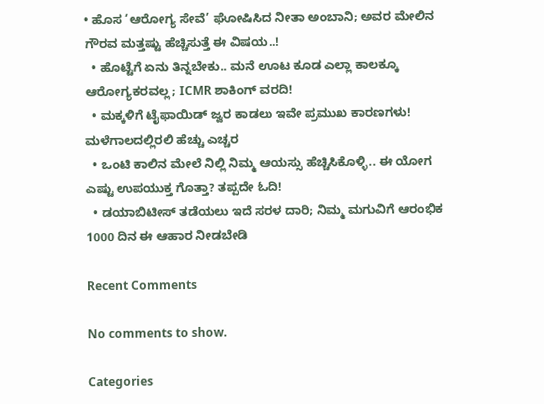• ಹೊಸ ‘ಆರೋಗ್ಯ ಸೇವೆ’ ಘೋಷಿಸಿದ ನೀತಾ ಅಂಬಾನಿ; ಅವರ ಮೇಲಿನ ಗೌರವ ಮತ್ತಷ್ಟು ಹೆಚ್ಚಿಸುತ್ತೆ ಈ ವಿಷಯ..!
  • ಹೊಟ್ಟೆಗೆ ಏನು ತಿನ್ನಬೇಕು.. ಮನೆ ಊಟ ಕೂಡ ಎಲ್ಲಾ ಕಾಲಕ್ಕೂ ಆರೋಗ್ಯಕರವಲ್ಲ; ICMR ಶಾಕಿಂಗ್ ವರದಿ!
  • ಮಕ್ಕಳಿಗೆ ಟೈಫಾಯಿಡ್ ಜ್ವರ ಕಾಡಲು ಇವೇ ಪ್ರಮುಖ ಕಾರಣಗಳು! ಮಳೆಗಾಲದಲ್ಲಿರಲಿ ಹೆಚ್ಚು ಎಚ್ಚರ
  • ಒಂಟಿ ಕಾಲಿನ ಮೇಲೆ ನಿಲ್ಲಿ ನಿಮ್ಮ ಆಯಸ್ಸು ಹೆಚ್ಚಿಸಿಕೊಳ್ಳಿ.. ಈ ಯೋಗ ಎಷ್ಟು ಉಪಯುಕ್ತ ಗೊತ್ತಾ? ತಪ್ಪದೇ ಓದಿ!
  • ಡಯಾಬಿಟೀಸ್ ತಡೆಯಲು ಇದೆ ಸರಳ ದಾರಿ; ನಿಮ್ಮ ಮಗುವಿಗೆ ಆರಂಭಿಕ 1000 ದಿನ ಈ ಆಹಾರ ನೀಡಬೇಡಿ

Recent Comments

No comments to show.

Categories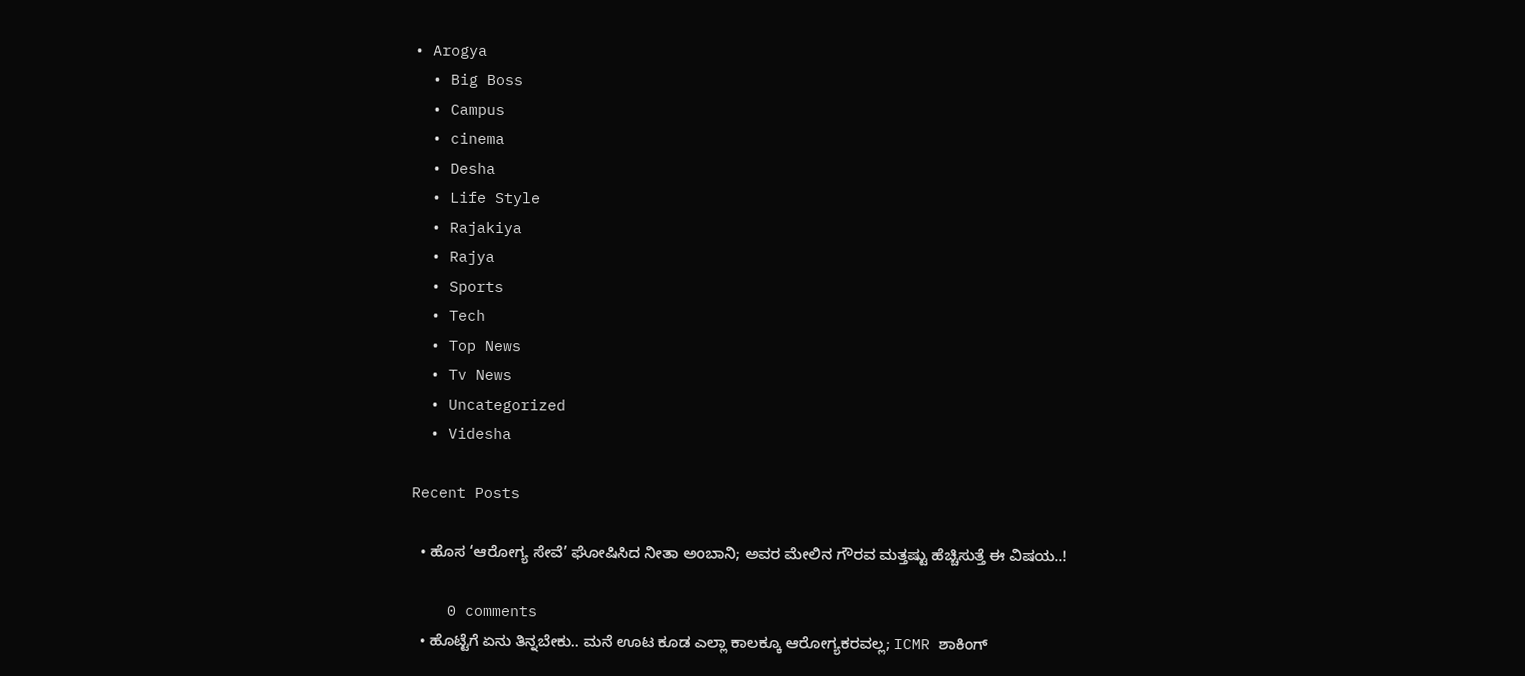• Arogya
  • Big Boss
  • Campus
  • cinema
  • Desha
  • Life Style
  • Rajakiya
  • Rajya
  • Sports
  • Tech
  • Top News
  • Tv News
  • Uncategorized
  • Videsha

Recent Posts

  • ಹೊಸ ‘ಆರೋಗ್ಯ ಸೇವೆ’ ಘೋಷಿಸಿದ ನೀತಾ ಅಂಬಾನಿ; ಅವರ ಮೇಲಿನ ಗೌರವ ಮತ್ತಷ್ಟು ಹೆಚ್ಚಿಸುತ್ತೆ ಈ ವಿಷಯ..!

    0 comments
  • ಹೊಟ್ಟೆಗೆ ಏನು ತಿನ್ನಬೇಕು.. ಮನೆ ಊಟ ಕೂಡ ಎಲ್ಲಾ ಕಾಲಕ್ಕೂ ಆರೋಗ್ಯಕರವಲ್ಲ; ICMR ಶಾಕಿಂಗ್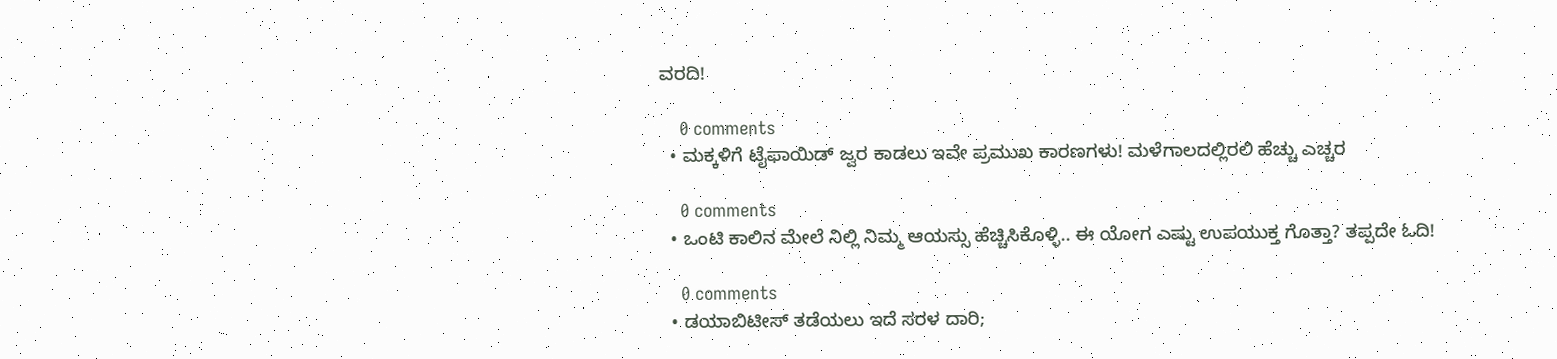ವರದಿ!

    0 comments
  • ಮಕ್ಕಳಿಗೆ ಟೈಫಾಯಿಡ್ ಜ್ವರ ಕಾಡಲು ಇವೇ ಪ್ರಮುಖ ಕಾರಣಗಳು! ಮಳೆಗಾಲದಲ್ಲಿರಲಿ ಹೆಚ್ಚು ಎಚ್ಚರ

    0 comments
  • ಒಂಟಿ ಕಾಲಿನ ಮೇಲೆ ನಿಲ್ಲಿ ನಿಮ್ಮ ಆಯಸ್ಸು ಹೆಚ್ಚಿಸಿಕೊಳ್ಳಿ.. ಈ ಯೋಗ ಎಷ್ಟು ಉಪಯುಕ್ತ ಗೊತ್ತಾ? ತಪ್ಪದೇ ಓದಿ!

    0 comments
  • ಡಯಾಬಿಟೀಸ್ ತಡೆಯಲು ಇದೆ ಸರಳ ದಾರಿ;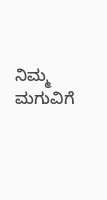ನಿಮ್ಮ ಮಗುವಿಗೆ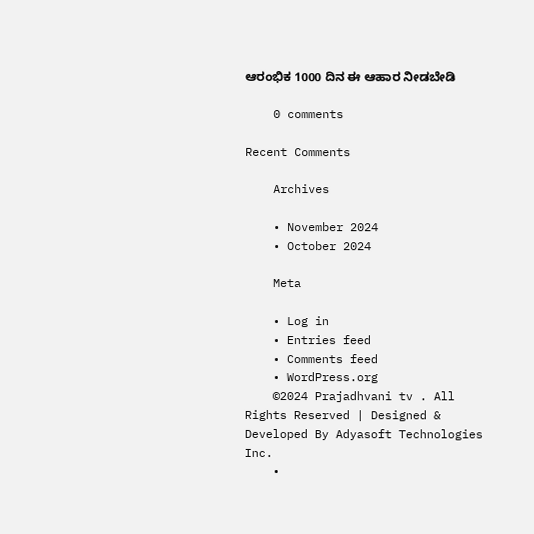ಆರಂಭಿಕ 1000 ದಿನ ಈ ಆಹಾರ ನೀಡಬೇಡಿ

    0 comments

Recent Comments

    Archives

    • November 2024
    • October 2024

    Meta

    • Log in
    • Entries feed
    • Comments feed
    • WordPress.org
    ©2024 Prajadhvani tv . All Rights Reserved | Designed & Developed By Adyasoft Technologies Inc.
    •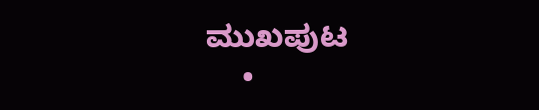ಮುಖಪುಟ
    •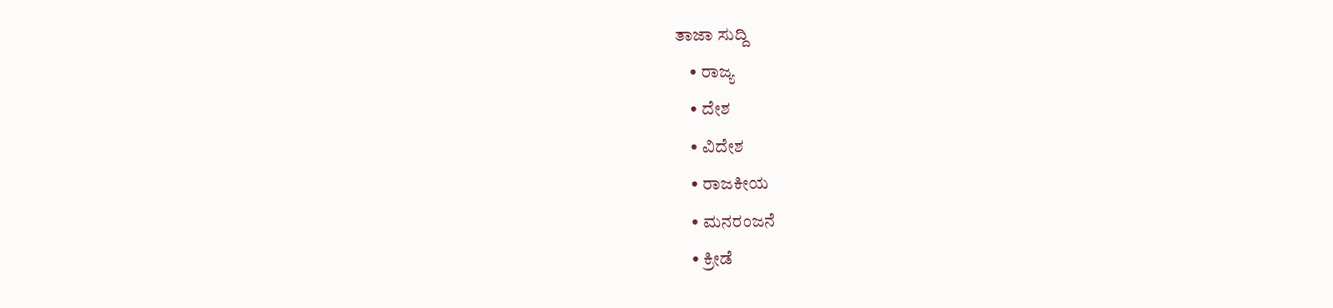ತಾಜಾ ಸುದ್ದಿ
    • ರಾಜ್ಯ
    • ದೇಶ
    • ವಿದೇಶ
    • ರಾಜಕೀಯ
    • ಮನರಂಜನೆ
    • ಕ್ರೀಡೆ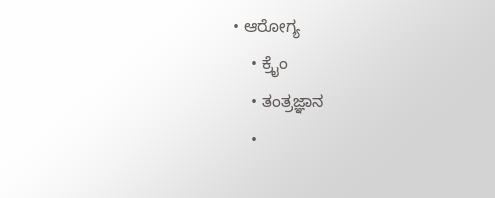• ಆರೋಗ್ಯ
    • ಕ್ರೈಂ
    • ತಂತ್ರಜ್ಞಾನ
    •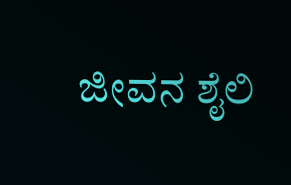ಜೀವನ ಶೈಲಿ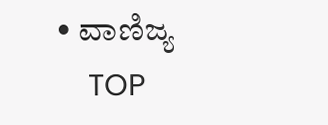• ವಾಣಿಜ್ಯ
    TOP